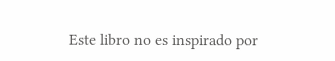Este libro no es inspirado por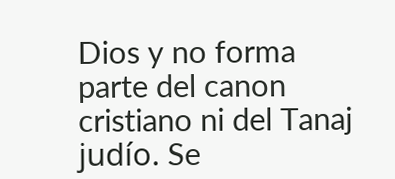Dios y no forma parte del canon cristiano ni del Tanaj judío. Se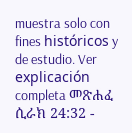muestra solo con fines históricos y de estudio. Ver explicación completa መጽሐፈ ሲራክ 24:32 -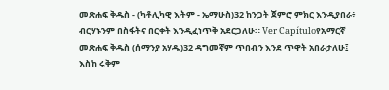መጽሐፍ ቅዱስ - (ካቶሊካዊ እትም - ኤማሁስ)32 ከንጋት ጀምሮ ምክር እንዲያበራ፥ ብርሃኑንም በስፋትና በርቀት እንዲፈነጥቅ አደርጋለሁ። Ver Capítuloየአማርኛ መጽሐፍ ቅዱስ (ሰማንያ አሃዱ)32 ዳግመኛም ጥበብን እንደ ጥዋት አበራታለሁ፤ እስከ ሩቅም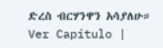ድረስ ብርሃንዋን አሳያለሁ። Ver Capítulo |